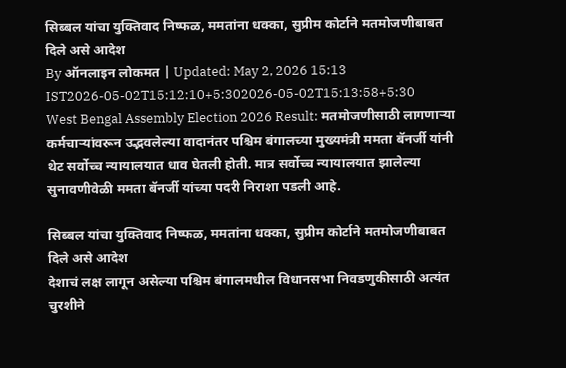सिब्बल यांचा युक्तिवाद निष्फळ, ममतांना धक्का, सुप्रीम कोर्टाने मतमोजणीबाबत दिले असे आदेश
By ऑनलाइन लोकमत | Updated: May 2, 2026 15:13 IST2026-05-02T15:12:10+5:302026-05-02T15:13:58+5:30
West Bengal Assembly Election 2026 Result: मतमोजणीसाठी लागणाऱ्या कर्मचाऱ्यांवरून उद्भवलेल्या वादानंतर पश्चिम बंगालच्या मुख्यमंत्री ममता बॅनर्जी यांनी थेट सर्वोच्च न्यायालयात धाव घेतली होती. मात्र सर्वोच्च न्यायालयात झालेल्या सुनावणीवेळी ममता बॅनर्जी यांच्या पदरी निराशा पडली आहे.

सिब्बल यांचा युक्तिवाद निष्फळ, ममतांना धक्का, सुप्रीम कोर्टाने मतमोजणीबाबत दिले असे आदेश
देशाचं लक्ष लागून असेल्या पश्चिम बंगालमधील विधानसभा निवडणुकीसाठी अत्यंत चुरशीने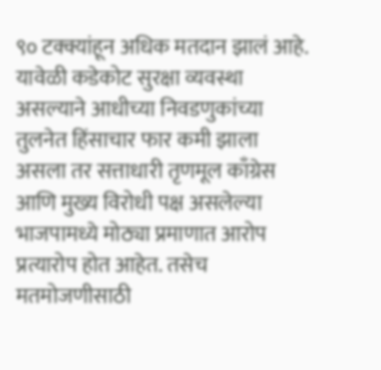९० टक्क्यांहून अधिक मतदान झालं आहे. यावेळी कडेकोट सुरक्षा व्यवस्था असल्याने आधीच्या निवडणुकांच्या तुलनेत हिंसाचार फार कमी झाला असला तर सत्ताधारी तृणमूल काँग्रेस आणि मुख्य विरोधी पक्ष असलेल्या भाजपामध्ये मोठ्या प्रमाणात आरोप प्रत्यारोप होत आहेत. तसेच मतमोजणीसाठी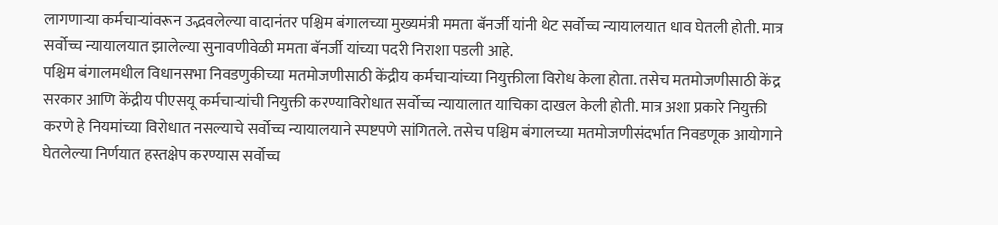लागणाऱ्या कर्मचाऱ्यांवरून उद्भवलेल्या वादानंतर पश्चिम बंगालच्या मुख्यमंत्री ममता बॅनर्जी यांनी थेट सर्वोच्च न्यायालयात धाव घेतली होती. मात्र सर्वोच्च न्यायालयात झालेल्या सुनावणीवेळी ममता बॅनर्जी यांच्या पदरी निराशा पडली आहे.
पश्चिम बंगालमधील विधानसभा निवडणुकीच्या मतमोजणीसाठी केंद्रीय कर्मचाऱ्यांच्या नियुक्तीला विरोध केला होता. तसेच मतमोजणीसाठी केंद्र सरकार आणि केंद्रीय पीएसयू कर्मचाऱ्यांची नियुक्ती करण्याविरोधात सर्वोच्च न्यायालात याचिका दाखल केली होती. मात्र अशा प्रकारे नियुक्ती करणे हे नियमांच्या विरोधात नसल्याचे सर्वोच्च न्यायालयाने स्पष्टपणे सांगितले. तसेच पश्चिम बंगालच्या मतमोजणीसंदर्भात निवडणूक आयोगाने घेतलेल्या निर्णयात हस्तक्षेप करण्यास सर्वोच्च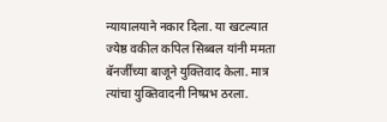न्यायालयाने नकार दिला. या खटल्यात ज्येष्ठ वकील कपिल सिब्बल यांनी ममता बॅनर्जींच्या बाजूने युक्तिवाद केला. मात्र त्यांचा युक्तिवादनी निष्प्रभ ठरला.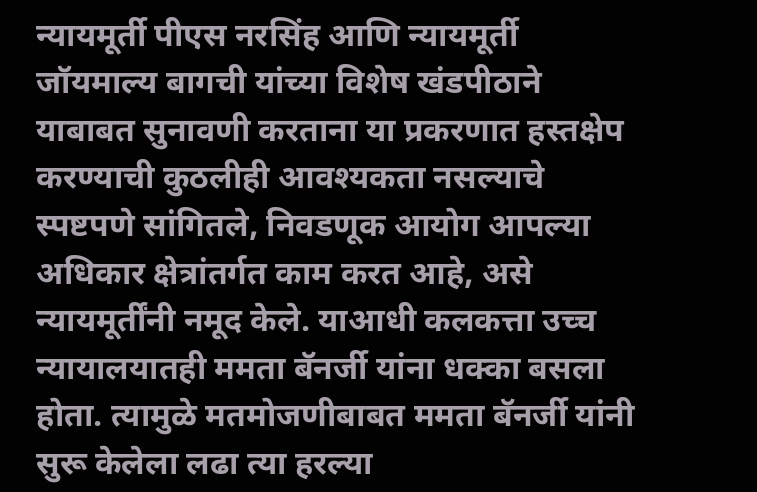न्यायमूर्ती पीएस नरसिंह आणि न्यायमूर्ती जॉयमाल्य बागची यांच्या विशेष खंडपीठाने याबाबत सुनावणी करताना या प्रकरणात हस्तक्षेप करण्याची कुठलीही आवश्यकता नसल्याचे स्पष्टपणे सांगितले, निवडणूक आयोग आपल्या अधिकार क्षेत्रांतर्गत काम करत आहे, असे न्यायमूर्तींनी नमूद केले. याआधी कलकत्ता उच्च न्यायालयातही ममता बॅनर्जी यांना धक्का बसला होता. त्यामुळे मतमोजणीबाबत ममता बॅनर्जी यांनी सुरू केलेला लढा त्या हरल्या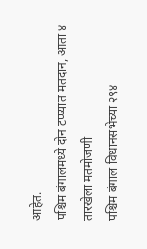आहेत.
पश्चिम बंगालमध्ये दोन टप्प्यात मतदान, आता ४ तारखेला मतमोजणी
पश्चिम बंगाल विधानसभेच्या २९४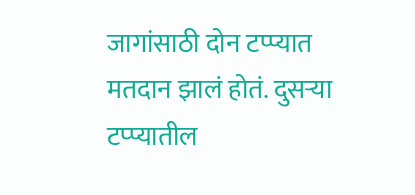जागांसाठी दोन टप्प्यात मतदान झालं होतं. दुसऱ्या टप्प्यातील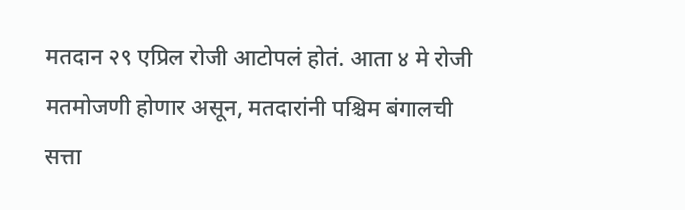मतदान २९ एप्रिल रोजी आटोपलं होतं. आता ४ मे रोजी मतमोजणी होणार असून, मतदारांनी पश्चिम बंगालची सत्ता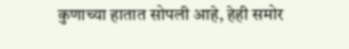कुणाच्या हातात सोपली आहे, हेही समोर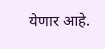येणार आहे.